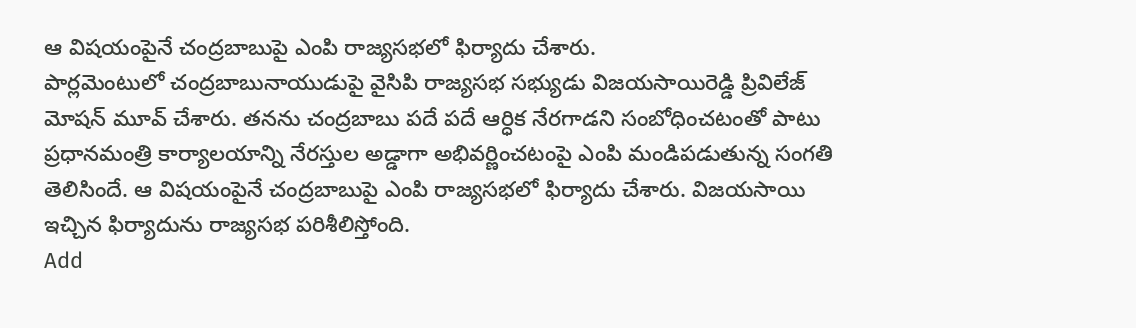ఆ విషయంపైనే చంద్రబాబుపై ఎంపి రాజ్యసభలో ఫిర్యాదు చేశారు.
పార్లమెంటులో చంద్రబాబునాయుడుపై వైసిపి రాజ్యసభ సభ్యుడు విజయసాయిరెడ్డి ప్రివిలేజ్ మోషన్ మూవ్ చేశారు. తనను చంద్రబాబు పదే పదే ఆర్ధిక నేరగాడని సంబోధించటంతో పాటు ప్రధానమంత్రి కార్యాలయాన్ని నేరస్తుల అడ్డాగా అభివర్ణించటంపై ఎంపి మండిపడుతున్న సంగతి తెలిసిందే. ఆ విషయంపైనే చంద్రబాబుపై ఎంపి రాజ్యసభలో ఫిర్యాదు చేశారు. విజయసాయి ఇచ్చిన ఫిర్యాదును రాజ్యసభ పరిశీలిస్తోంది.
Add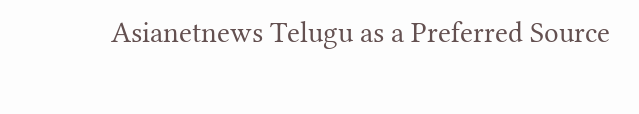Asianetnews Telugu as a Preferred Source